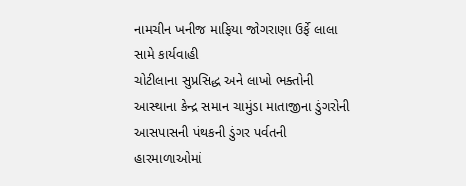નામચીન ખનીજ માફિયા જોગરાણા ઉર્ફે લાલા સામે કાર્યવાહી
ચોટીલાના સુપ્રસિદ્ધ અને લાખો ભક્તોની આસ્થાના કેન્દ્ર સમાન ચામુંડા માતાજીના ડુંગરોની આસપાસની પંથકની ડુંગર પર્વતની હારમાળાઓમાં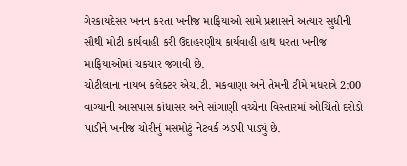ગેરકાયદેસર ખનન કરતા ખનીજ માફિયાઓ સામે પ્રશાસને અત્યાર સુધીની સૌથી મોટી કાર્યવાહી કરી ઉદાહરણીય કાર્યવાહી હાથ ધરતા ખનીજ માફિયાઓમાં ચકચાર જગાવી છે.
ચોટીલાના નાયબ કલેક્ટર એચ.ટી. મકવાણા અને તેમની ટીમે મધરાત્રે 2:00 વાગ્યાની આસપાસ કાંધાસર અને સાંગાણી વચ્ચેના વિસ્તારમાં ઓચિંતો દરોડો પાડીને ખનીજ ચોરીનું મસમોટું નેટવર્ક ઝડપી પાડ્યું છે.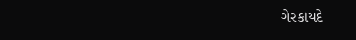ગેરકાયદે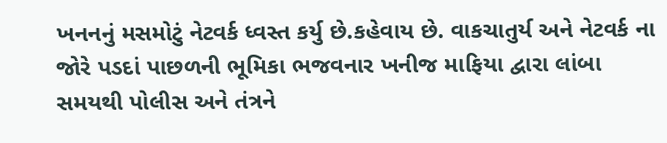ખનનનું મસમોટું નેટવર્ક ધ્વસ્ત કર્યુ છે.કહેવાય છે. વાકચાતુર્ય અને નેટવર્ક ના જોરે પડદાં પાછળની ભૂમિકા ભજવનાર ખનીજ માફિયા દ્વારા લાંબા સમયથી પોલીસ અને તંત્રને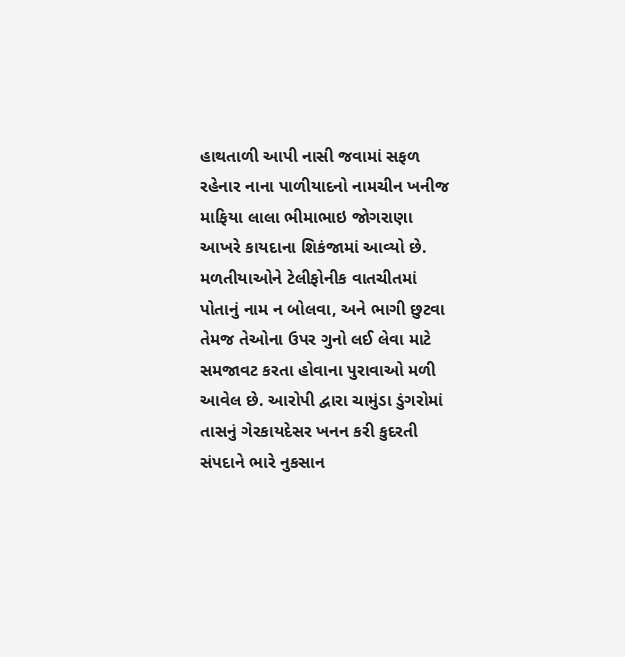હાથતાળી આપી નાસી જવામાં સફળ રહેનાર નાના પાળીયાદનો નામચીન ખનીજ માફિયા લાલા ભીમાભાઇ જોગરાણા આખરે કાયદાના શિકંજામાં આવ્યો છે. મળતીયાઓને ટેલીફોનીક વાતચીતમાં પોતાનું નામ ન બોલવા, અને ભાગી છુટવા તેમજ તેઓના ઉપર ગુનો લઈ લેવા માટે સમજાવટ કરતા હોવાના પુરાવાઓ મળી આવેલ છે. આરોપી દ્વારા ચામુંડા ડુંગરોમાં તાસનું ગેરકાયદેસર ખનન કરી કુદરતી સંપદાને ભારે નુકસાન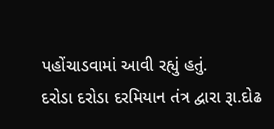પહોંચાડવામાં આવી રહ્યું હતું.
દરોડા દરોડા દરમિયાન તંત્ર દ્વારા રૂા.દોઢ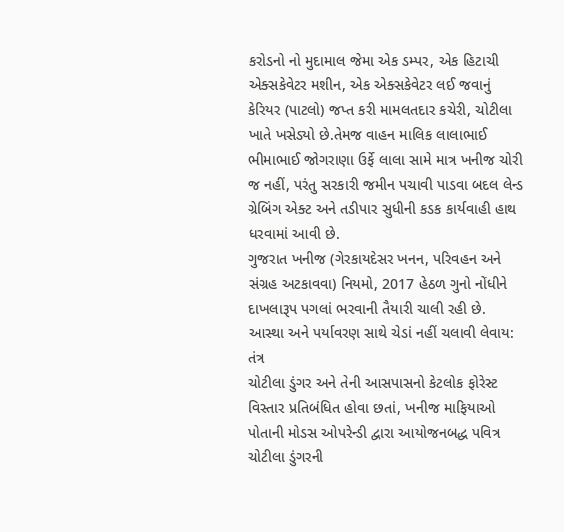કરોડનો નો મુદામાલ જેમા એક ડમ્પર, એક હિટાચી એક્સકેવેટર મશીન, એક એક્સકેવેટર લઈ જવાનું કેરિયર (પાટલો) જપ્ત કરી મામલતદાર કચેરી, ચોટીલા ખાતે ખસેડ્યો છે.તેમજ વાહન માલિક લાલાભાઈ ભીમાભાઈ જોગરાણા ઉર્ફે લાલા સામે માત્ર ખનીજ ચોરી જ નહીં, પરંતુ સરકારી જમીન પચાવી પાડવા બદલ લેન્ડ ગ્રેબિંગ એક્ટ અને તડીપાર સુધીની કડક કાર્યવાહી હાથ ધરવામાં આવી છે.
ગુજરાત ખનીજ (ગેરકાયદેસર ખનન, પરિવહન અને સંગ્રહ અટકાવવા) નિયમો, 2017 હેઠળ ગુનો નોંધીને દાખલારૂપ પગલાં ભરવાની તૈયારી ચાલી રહી છે.
આસ્થા અને પર્યાવરણ સાથે ચેડાં નહીં ચલાવી લેવાય: તંત્ર
ચોટીલા ડુંગર અને તેની આસપાસનો કેટલોક ફોરેસ્ટ વિસ્તાર પ્રતિબંધિત હોવા છતાં, ખનીજ માફિયાઓ પોતાની મોડસ ઓપરેન્ડી દ્વારા આયોજનબદ્ધ પવિત્ર ચોટીલા ડુંગરની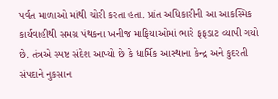પર્વત માળાઓ માંથી ચોરી કરતા હતા. પ્રાંત અધિકારીની આ આકસ્મિક કાર્યવાહીથી સમગ્ર પંથકના ખનીજ માફિયાઓમાં ભારે ફફડાટ વ્યાપી ગયો છે. તંત્રએ સ્પષ્ટ સંદેશ આપ્યો છે કે ધાર્મિક આસ્થાના કેન્દ્ર અને કુદરતી સંપદાને નુકસાન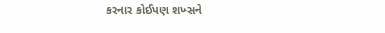કરનાર કોઈપણ શખ્સને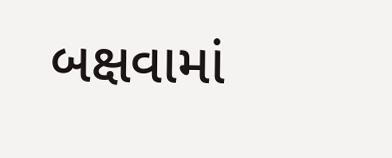બક્ષવામાં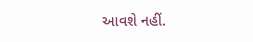આવશે નહીં.